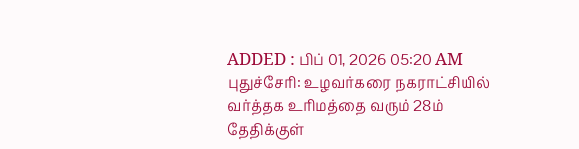ADDED : பிப் 01, 2026 05:20 AM
புதுச்சேரி: உழவர்கரை நகராட்சியில் வர்த்தக உரிமத்தை வரும் 28ம் தேதிக்குள்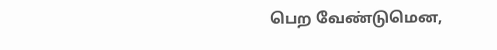பெற வேண்டுமென,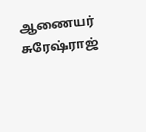ஆணையர் சுரேஷ்ராஜ்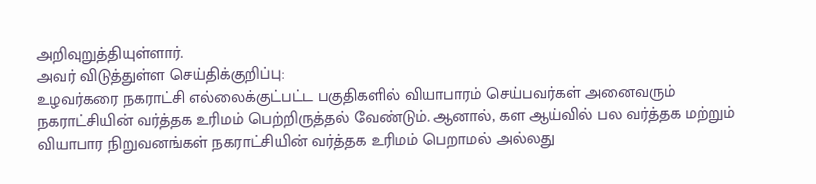அறிவுறுத்தியுள்ளார்.
அவர் விடுத்துள்ள செய்திக்குறிப்பு:
உழவர்கரை நகராட்சி எல்லைக்குட்பட்ட பகுதிகளில் வியாபாரம் செய்பவர்கள் அனைவரும் நகராட்சியின் வர்த்தக உரிமம் பெற்றிருத்தல் வேண்டும். ஆனால், கள ஆய்வில் பல வர்த்தக மற்றும் வியாபார நிறுவனங்கள் நகராட்சியின் வர்த்தக உரிமம் பெறாமல் அல்லது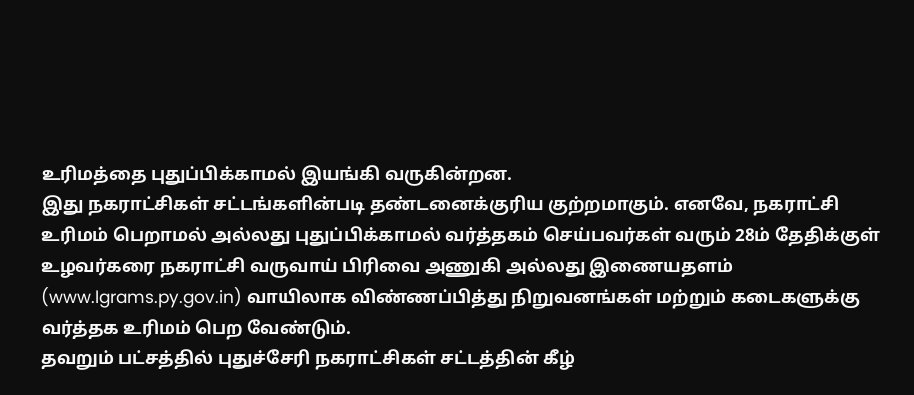உரிமத்தை புதுப்பிக்காமல் இயங்கி வருகின்றன.
இது நகராட்சிகள் சட்டங்களின்படி தண்டனைக்குரிய குற்றமாகும். எனவே, நகராட்சி உரிமம் பெறாமல் அல்லது புதுப்பிக்காமல் வர்த்தகம் செய்பவர்கள் வரும் 28ம் தேதிக்குள் உழவர்கரை நகராட்சி வருவாய் பிரிவை அணுகி அல்லது இணையதளம் (www.lgrams.py.gov.in) வாயிலாக விண்ணப்பித்து நிறுவனங்கள் மற்றும் கடைகளுக்கு வர்த்தக உரிமம் பெற வேண்டும்.
தவறும் பட்சத்தில் புதுச்சேரி நகராட்சிகள் சட்டத்தின் கீழ்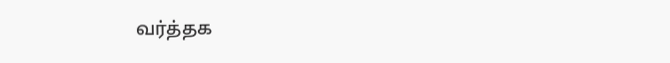வர்த்தக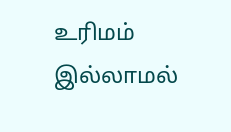உரிமம் இல்லாமல்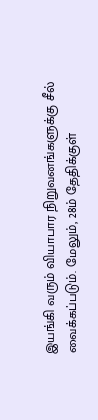இயங்கி வரும் வியாபார நிறுவனங்களுக்கு சீல் வைக்கப்படும். மேலும், 28ம் தேதிக்குள்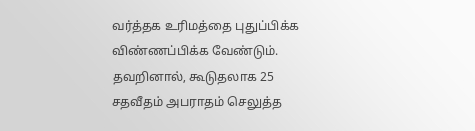வர்த்தக உரிமத்தை புதுப்பிக்க விண்ணப்பிக்க வேண்டும். தவறினால், கூடுதலாக 25 சதவீதம் அபராதம் செலுத்த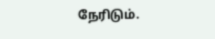நேரிடும்.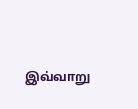இவ்வாறு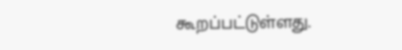கூறப்பட்டுள்ளது.